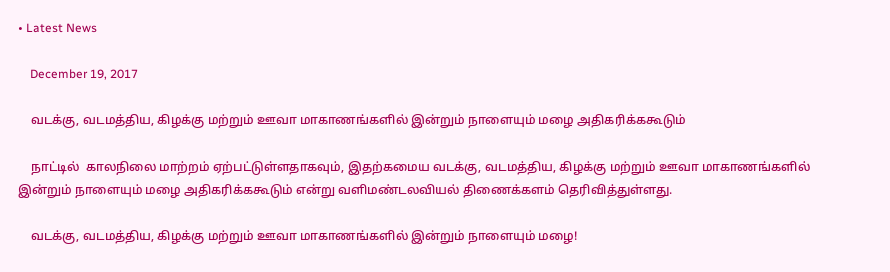• Latest News

    December 19, 2017

    வடக்கு, வடமத்திய, கிழக்கு மற்றும் ஊவா மாகாணங்களில் இன்றும் நாளையும் மழை அதிகரிக்ககூடும்

    நாட்டில்  காலநிலை மாற்றம் ஏற்பட்டுள்ளதாகவும், இதற்கமைய வடக்கு, வடமத்திய, கிழக்கு மற்றும் ஊவா மாகாணங்களில் இன்றும் நாளையும் மழை அதிகரிக்ககூடும் என்று வளிமண்டலவியல் திணைக்களம் தெரிவித்துள்ளது.

    வடக்கு, வடமத்திய, கிழக்கு மற்றும் ஊவா மாகாணங்களில் இன்றும் நாளையும் மழை!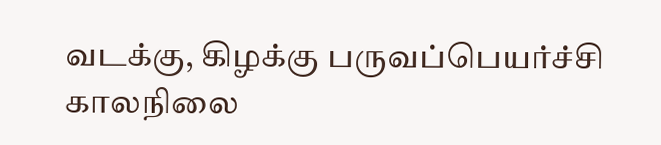வடக்கு, கிழக்கு பருவப்பெயர்ச்சி காலநிலை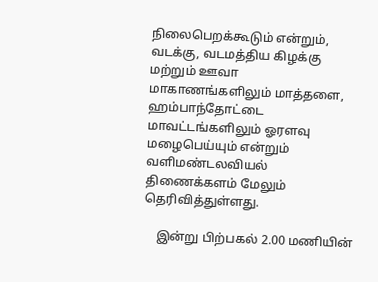நிலைபெறக்கூடும் என்றும், வடக்கு, வடமத்திய கிழக்கு மற்றும் ஊவா மாகாணங்களிலும் மாத்தளை, ஹம்பாந்தோட்டை மாவட்டங்களிலும் ஓரளவு மழைபெய்யும் என்றும் வளிமண்டலவியல் திணைக்களம் மேலும் தெரிவித்துள்ளது.

    இன்று பிற்பகல் 2.00 மணியின்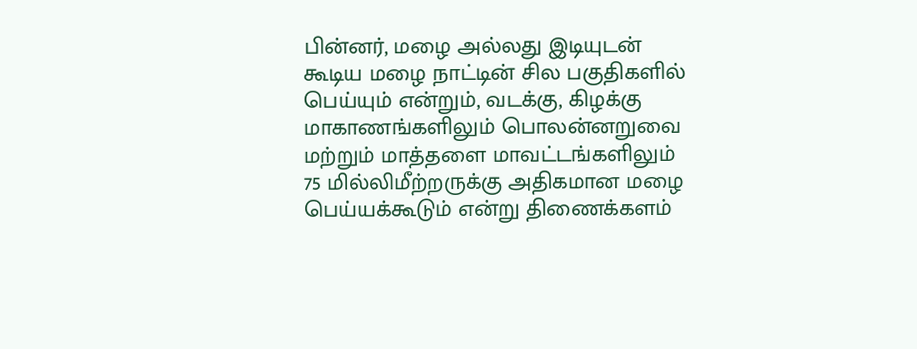பின்னர், மழை அல்லது இடியுடன் கூடிய மழை நாட்டின் சில பகுதிகளில் பெய்யும் என்றும், வடக்கு, கிழக்கு மாகாணங்களிலும் பொலன்னறுவை மற்றும் மாத்தளை மாவட்டங்களிலும் 75 மில்லிமீற்றருக்கு அதிகமான மழை பெய்யக்கூடும் என்று திணைக்களம்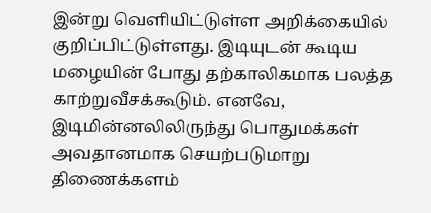இன்று வெளியிட்டுள்ள அறிக்கையில் குறிப்பிட்டுள்ளது. இடியுடன் கூடிய மழையின் போது தற்காலிகமாக பலத்த காற்றுவீசக்கூடும். எனவே, இடிமின்னலிலிருந்து பொதுமக்கள் அவதானமாக செயற்படுமாறு திணைக்களம்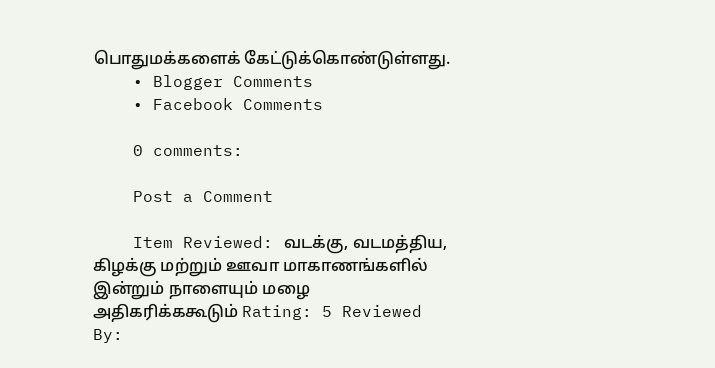பொதுமக்களைக் கேட்டுக்கொண்டுள்ளது.
    • Blogger Comments
    • Facebook Comments

    0 comments:

    Post a Comment

    Item Reviewed: வடக்கு, வடமத்திய, கிழக்கு மற்றும் ஊவா மாகாணங்களில் இன்றும் நாளையும் மழை அதிகரிக்ககூடும் Rating: 5 Reviewed By: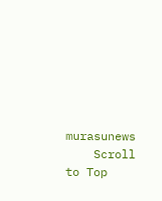murasunews
    Scroll to Top